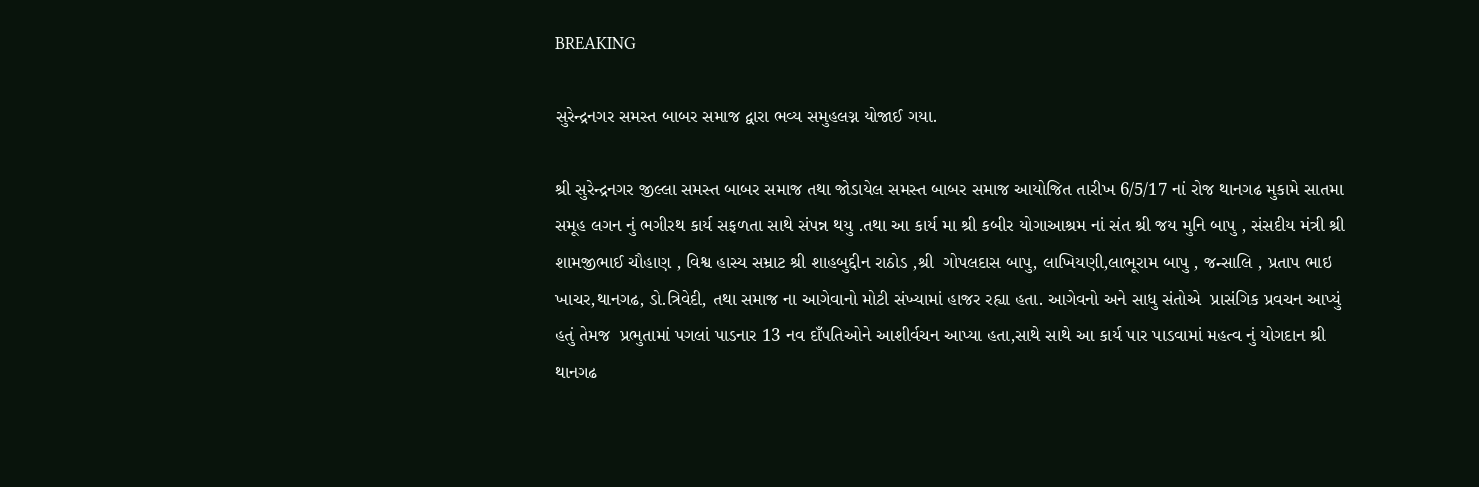BREAKING

સુરેન્દ્રનગર સમસ્ત બાબર સમાજ દ્વારા ભવ્ય સમુહલગ્ન યોજાઈ ગયા.

શ્રી સુરેન્દ્રનગર જીલ્લા સમસ્ત બાબર સમાજ તથા જોડાયેલ સમસ્ત બાબર સમાજ આયોજિત તારીખ 6/5/17 નાં રોજ થાનગઢ મુકામે સાતમા સમૂહ લગન નું ભગીરથ કાર્ય સફળતા સાથે સંપન્ન થયુ .તથા આ કાર્ય મા શ્રી કબીર યોગાઆશ્રમ નાં સંત શ્રી જય મુનિ બાપુ , સંસદીય મંત્રી શ્રી શામજીભાઈ ચૌહાણ , વિશ્વ હાસ્ય સમ્રાટ શ્રી શાહબુદ્દીન રાઠોડ ,શ્રી  ગોપલદાસ બાપુ, લાખિયણી,લાભૂરામ બાપુ , જન્સાલિ , પ્રતાપ ભાઇ ખાચર,થાનગઢ, ડો.ત્રિવેદી, તથા સમાજ ના આગેવાનો મોટી સંખ્યામાં હાજર રહ્યા હતા. આગેવનો અને સાધુ સંતોએ  પ્રાસંગિક પ્રવચન આપ્યું હતું તેમજ  પ્રભુતામાં પગલાં પાડનાર 13 નવ દાઁપતિઓને આશીર્વચન આપ્યા હતા,સાથે સાથે આ કાર્ય પાર પાડવામાં મહત્વ નું યોગદાન શ્રી થાનગઢ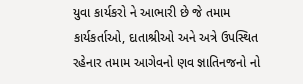યુવા કાર્યકરો ને આભારી છે જે તમામ કાર્યકર્તાઓ, દાતાશ્રીઓ અને અત્રે ઉપસ્થિત રહેનાર તમામ આગેવનો ણવ જ્ઞાતિનજનો નો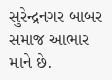સુરેન્દ્રનગર બાબર સમાજ આભાર માને છે.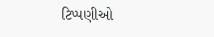ટિપ્પણીઓ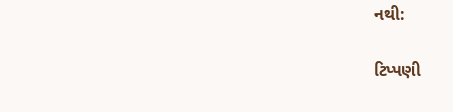નથી:

ટિપ્પણી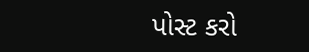પોસ્ટ કરો